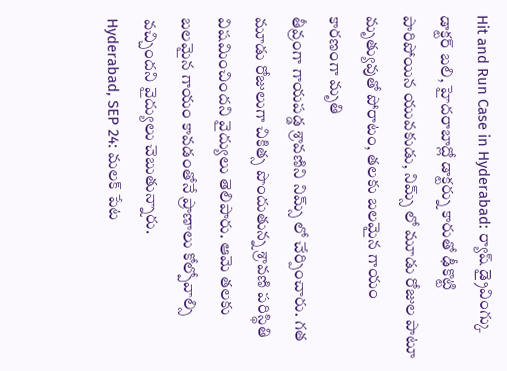Hit and Run Case in Hyderabad: ర్యాష్ డ్రైవింగ్కు డాక్టర్ బలి, హైదరాబాద్లో డాక్టర్ను కారుతో ఢీకొట్టి పారిపోయిన యువకుడు, నిమ్స్ లో మూడు రోజుల పాటూ మృత్యువుతో పోరాటం, తలకు బలమైన గాయం కారణంగా మృతి
తీవ్రంగా గాయపడ్డ శ్రావణిని నిమ్స్ లో చేర్పించారు. గత మూడు రోజులుగా చికిత్స పొందుతున్న శ్రావణి పరిస్థితి విషమించిందని వైద్యులు తెలిపారు. ఆమె తలకు బలమైన గాయం కావడంతోనే ప్రాణాలు కోల్పోవాల్సి వచ్చిందని వైద్యులు చెబుతున్నారు.
Hyderabad, SEP 24: మలక్ పేట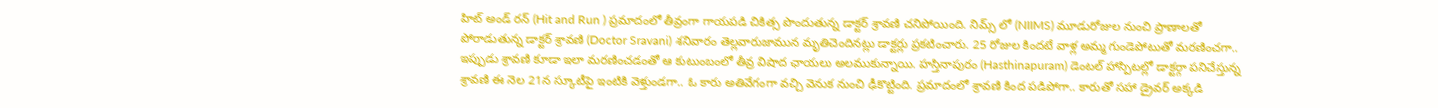హిట్ అండ్ రన్ (Hit and Run ) ప్రమాదంలో తీవ్రంగా గాయపడి చికిత్స పొందుతున్న డాక్టర్ శ్రావణి చనిపోయింది. నిమ్స్ లో (NIIMS) మూడురోజుల నుంచి ప్రాణాలతో పోరాడుతున్న డాక్టర్ శ్రావణి (Doctor Sravani) శనివారం తెల్లవారుజామున మృతిచెందినట్లు డాక్టర్లు ప్రకటించారు. 25 రోజుల కిందటే వాళ్ల అమ్మ గుండెపోటుతో మరణించగా.. ఇప్పుడు శ్రావణి కూడా ఇలా మరణించడంతో ఆ కుటుంబంలో తీవ్ర విషాద ఛాయలు అలముకున్నాయి. హస్తినాపురం (Hasthinapuram) డెంటల్ హాస్పిటల్లో డాక్టర్గా పనిచేస్తున్న శ్రావణి ఈ నెల 21న స్కూటీపై ఇంటికి వెళ్తుండగా.. ఓ కారు అతివేగంగా వచ్చి వెనుక నుంచి ఢీకొట్టింది. ప్రమాదంలో శ్రావణి కింద పడిపోగా.. కారుతో సహా డ్రైవర్ అక్కడి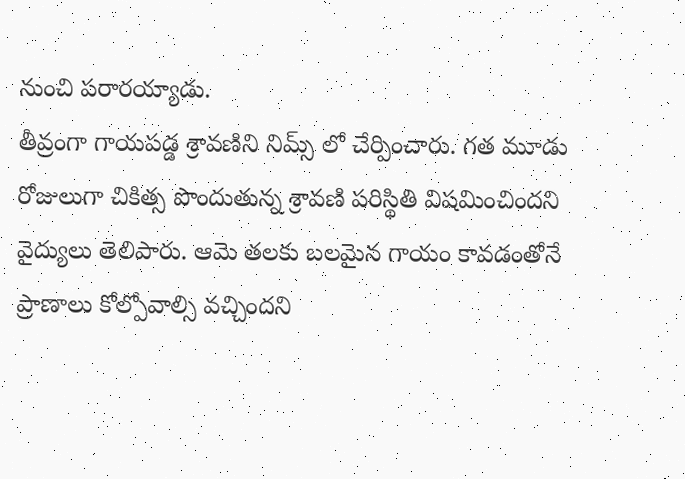నుంచి పరారయ్యాడు.
తీవ్రంగా గాయపడ్డ శ్రావణిని నిమ్స్ లో చేర్పించారు. గత మూడు రోజులుగా చికిత్స పొందుతున్న శ్రావణి పరిస్థితి విషమించిందని వైద్యులు తెలిపారు. ఆమె తలకు బలమైన గాయం కావడంతోనే ప్రాణాలు కోల్పోవాల్సి వచ్చిందని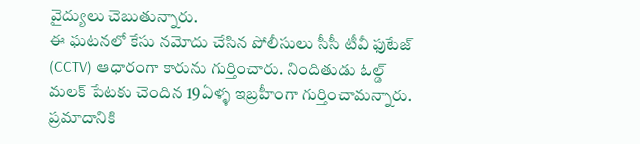వైద్యులు చెబుతున్నారు.
ఈ ఘటనలో కేసు నమోదు చేసిన పోలీసులు సీసీ టీవీ ఫుటేజ్ (CCTV) ఆధారంగా కారును గుర్తించారు. నిందితుడు ఓల్డ్ మలక్ పేటకు చెందిన 19ఏళ్ళ ఇబ్రహీంగా గుర్తించామన్నారు. ప్రమాదానికి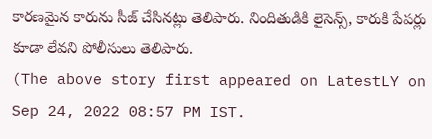కారణమైన కారును సీజ్ చేసినట్లు తెలిపారు. నిందితుడికి లైసెన్స్, కారుకి పేపర్లు కూడా లేవని పోలీసులు తెలిపారు.
(The above story first appeared on LatestLY on Sep 24, 2022 08:57 PM IST.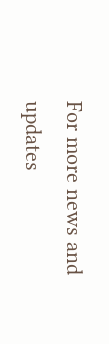For more news and updates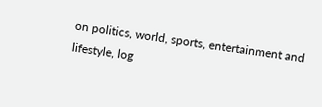on politics, world, sports, entertainment and lifestyle, log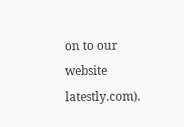on to our website latestly.com).